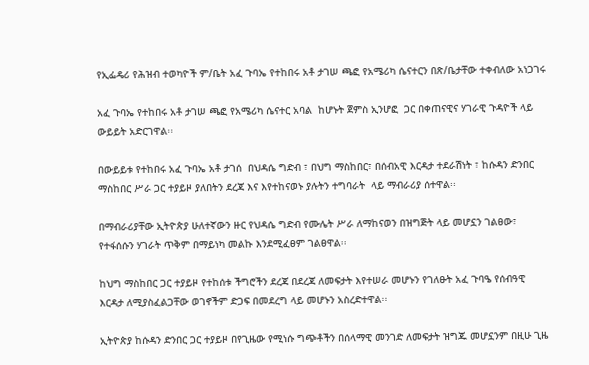የኢፌዴሪ የሕዝብ ተወካዮች ም/ቤት አፈ ጉባኤ የተከበሩ አቶ ታገሠ ጫፎ የአሜሪካ ሴናተርን በጽ/ቤታቸው ተቀብለው አነጋገሩ

አፈ ጉባኤ የተከበሩ አቶ ታገሠ ጫፎ የአሜሪካ ሴናተር አባል  ከሆኑት ጀምስ ኢንሆፎ  ጋር በቀጠናዊና ሃገራዊ ጉዳዮች ላይ ውይይት አድርገዋል፡፡

በውይይቱ የተከበሩ አፈ ጉባኤ አቶ ታገሰ  በህዳሴ ግድብ ፣ በህግ ማስከበር፣ በሰብአዊ እርዳታ ተደራሽነት ፣ ከሱዳን ድንበር ማስከበር ሥራ ጋር ተያይዞ ያለበትን ደረጃ እና እየተከናወኑ ያሉትን ተግባራት  ላይ ማብራሪያ ሰተዋል፡፡

በማብራሪያቸው ኢትዮጵያ ሁለተኛውን ዙር የህዳሴ ግድብ የሙሌት ሥራ ለማከናወን በዝግጅት ላይ መሆኗን ገልፀው፣ የተፋሰሱን ሃገራት ጥቅም በማይነካ መልኩ እንደሚፈፀም ገልፀዋል፡፡

ከህግ ማስከበር ጋር ተያይዞ የተከሰቱ ችግሮችን ደረጃ በደረጃ ለመፍታት እየተሠራ መሆኑን የገለፁት አፈ ጉባዔ የሰብዓዊ እርዳታ ለሚያስፈልጋቸው ወገኖችም ድጋፍ በመደረግ ላይ መሆኑን አስረድተዋል፡፡

ኢትዮጵያ ከሱዳን ድንበር ጋር ተያይዞ በየጊዜው የሚነሱ ግጭቶችን በሰላማዊ መንገድ ለመፍታት ዝግጁ መሆኗንም በዚሁ ጊዜ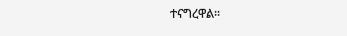ተናግረዋል፡፡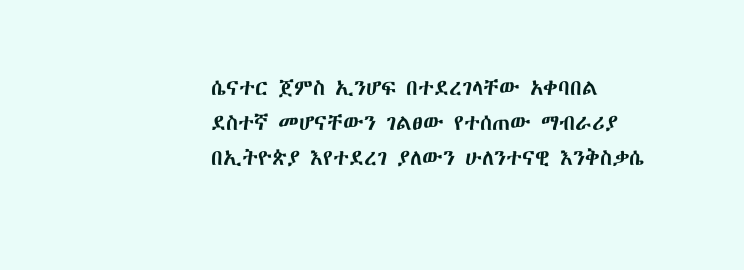ሴናተር ጀምስ ኢንሆፍ በተደረገላቸው አቀባበል ደስተኛ መሆናቸውን ገልፀው የተሰጠው ማብራሪያ በኢትዮጵያ እየተደረገ ያለውን ሁለንተናዊ እንቅስቃሴ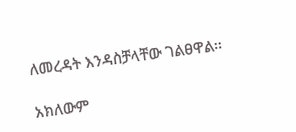ለመረዳት እንዳስቻላቸው ገልፀዋል፡፡

አክለውም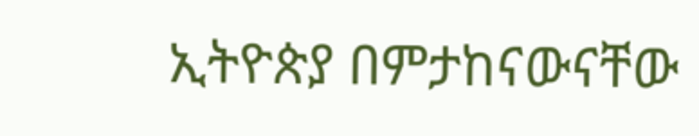ኢትዮጵያ በምታከናውናቸው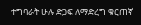ተግባራት ሁሉ ድጋፍ ለማድረግ ቁርጠኛ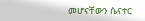መሆናቸውን ሴናተር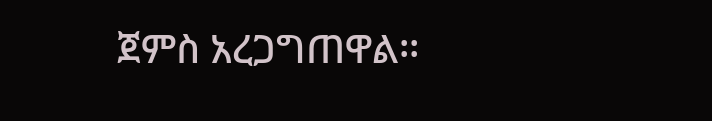ጀምስ አረጋግጠዋል፡፡